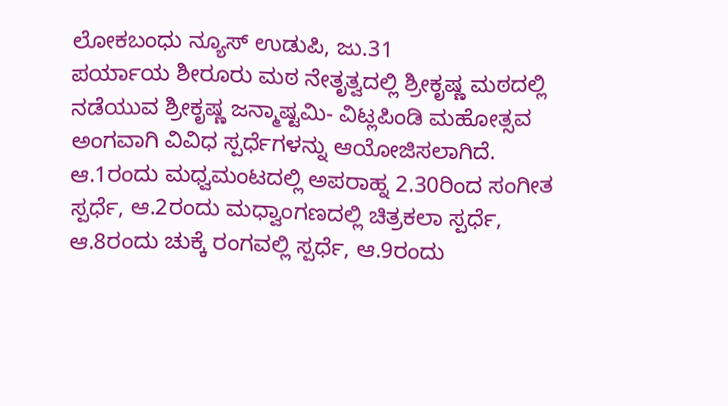ಲೋಕಬಂಧು ನ್ಯೂಸ್ ಉಡುಪಿ, ಜು.31
ಪರ್ಯಾಯ ಶೀರೂರು ಮಠ ನೇತೃತ್ವದಲ್ಲಿ ಶ್ರೀಕೃಷ್ಣ ಮಠದಲ್ಲಿ ನಡೆಯುವ ಶ್ರೀಕೃಷ್ಣ ಜನ್ಮಾಷ್ಟಮಿ- ವಿಟ್ಲಪಿಂಡಿ ಮಹೋತ್ಸವ ಅಂಗವಾಗಿ ವಿವಿಧ ಸ್ಪರ್ಧೆಗಳನ್ನು ಆಯೋಜಿಸಲಾಗಿದೆ.
ಆ.1ರಂದು ಮಧ್ವಮಂಟದಲ್ಲಿ ಅಪರಾಹ್ನ 2.30ರಿಂದ ಸಂಗೀತ ಸ್ಪರ್ಧೆ, ಆ.2ರಂದು ಮಧ್ವಾಂಗಣದಲ್ಲಿ ಚಿತ್ರಕಲಾ ಸ್ಪರ್ಧೆ, ಆ.8ರಂದು ಚುಕ್ಕೆ ರಂಗವಲ್ಲಿ ಸ್ಪರ್ಧೆ, ಆ.9ರಂದು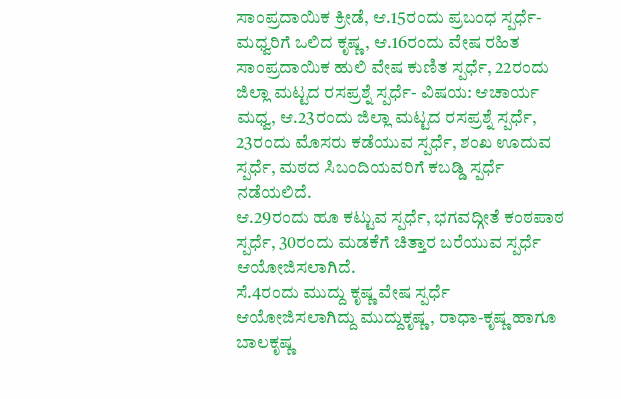ಸಾಂಪ್ರದಾಯಿಕ ಕ್ರೀಡೆ, ಆ.15ರಂದು ಪ್ರಬಂಧ ಸ್ಪರ್ಧೆ-ಮಧ್ವರಿಗೆ ಒಲಿದ ಕೃಷ್ಣ, ಆ.16ರಂದು ವೇಷ ರಹಿತ ಸಾಂಪ್ರದಾಯಿಕ ಹುಲಿ ವೇಷ ಕುಣಿತ ಸ್ಪರ್ಧೆ, 22ರಂದು ಜಿಲ್ಲಾ ಮಟ್ಟದ ರಸಪ್ರಶ್ನೆ ಸ್ಪರ್ಧೆ- ವಿಷಯ: ಆಚಾರ್ಯ ಮಧ್ವ, ಆ.23ರಂದು ಜಿಲ್ಲಾ ಮಟ್ಟದ ರಸಪ್ರಶ್ನೆ ಸ್ಪರ್ಧೆ, 23ರಂದು ಮೊಸರು ಕಡೆಯುವ ಸ್ಪರ್ಧೆ, ಶಂಖ ಊದುವ ಸ್ಪರ್ಧೆ, ಮಠದ ಸಿಬಂದಿಯವರಿಗೆ ಕಬಡ್ಡಿ ಸ್ಪರ್ಧೆ ನಡೆಯಲಿದೆ.
ಆ.29ರಂದು ಹೂ ಕಟ್ಟುವ ಸ್ಪರ್ಧೆ, ಭಗವದ್ಗೀತೆ ಕಂಠಪಾಠ ಸ್ಪರ್ಧೆ, 30ರಂದು ಮಡಕೆಗೆ ಚಿತ್ತಾರ ಬರೆಯುವ ಸ್ಪರ್ಧೆ ಆಯೋಜಿಸಲಾಗಿದೆ.
ಸೆ.4ರಂದು ಮುದ್ದು ಕೃಷ್ಣ ವೇಷ ಸ್ಪರ್ಧೆ ಆಯೋಜಿಸಲಾಗಿದ್ದು ಮುದ್ದುಕೃಷ್ಣ, ರಾಧಾ-ಕೃಷ್ಣ ಹಾಗೂ ಬಾಲಕೃಷ್ಣ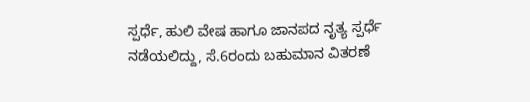ಸ್ಪರ್ಧೆ, ಹುಲಿ ವೇಷ ಹಾಗೂ ಜಾನಪದ ನೃತ್ಯ ಸ್ಪರ್ಧೆ ನಡೆಯಲಿದ್ದು, ಸೆ.6ರಂದು ಬಹುಮಾನ ವಿತರಣೆ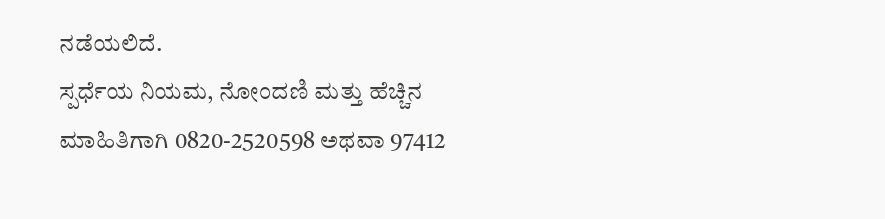ನಡೆಯಲಿದೆ.
ಸ್ಪರ್ಧೆಯ ನಿಯಮ, ನೋಂದಣಿ ಮತ್ತು ಹೆಚ್ಚಿನ ಮಾಹಿತಿಗಾಗಿ 0820-2520598 ಅಥವಾ 97412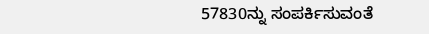57830ನ್ನು ಸಂಪರ್ಕಿಸುವಂತೆ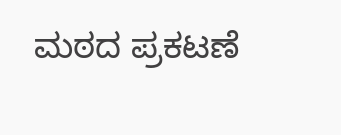ಮಠದ ಪ್ರಕಟಣೆ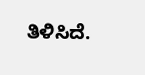ತಿಳಿಸಿದೆ.